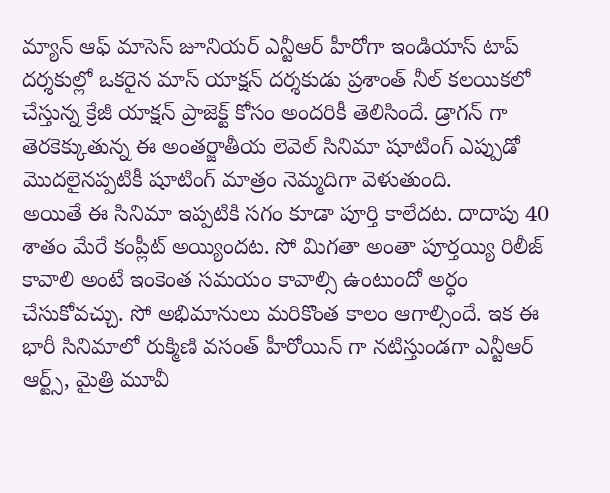మ్యాన్ ఆఫ్ మాసెస్ జూనియర్ ఎన్టీఆర్ హీరోగా ఇండియాస్ టాప్ దర్శకుల్లో ఒకరైన మాస్ యాక్షన్ దర్శకుడు ప్రశాంత్ నీల్ కలయికలో చేస్తున్న క్రేజీ యాక్షన్ ప్రాజెక్ట్ కోసం అందరికీ తెలిసిందే. డ్రాగన్ గా తెరకెక్కుతున్న ఈ అంతర్జాతీయ లెవెల్ సినిమా షూటింగ్ ఎప్పుడో మొదలైనప్పటికీ షూటింగ్ మాత్రం నెమ్మదిగా వెళుతుంది.
అయితే ఈ సినిమా ఇప్పటికి సగం కూడా పూర్తి కాలేదట. దాదాపు 40 శాతం మేరే కంప్లీట్ అయ్యిందట. సో మిగతా అంతా పూర్తయ్యి రిలీజ్ కావాలి అంటే ఇంకెంత సమయం కావాల్సి ఉంటుందో అర్ధం చేసుకోవచ్చు. సో అభిమానులు మరికొంత కాలం ఆగాల్సిందే. ఇక ఈ భారీ సినిమాలో రుక్మిణి వసంత్ హీరోయిన్ గా నటిస్తుండగా ఎన్టీఆర్ ఆర్ట్స్, మైత్రి మూవీ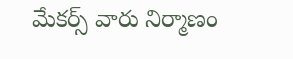మేకర్స్ వారు నిర్మాణం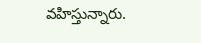వహిస్తున్నారు.